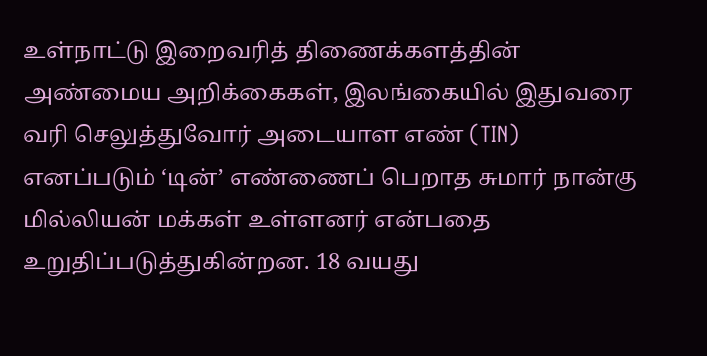உள்நாட்டு இறைவரித் திணைக்களத்தின் அண்மைய அறிக்கைகள், இலங்கையில் இதுவரை வரி செலுத்துவோர் அடையாள எண் (TIN) எனப்படும் ‘டின்’ எண்ணைப் பெறாத சுமார் நான்கு மில்லியன் மக்கள் உள்ளனர் என்பதை உறுதிப்படுத்துகின்றன. 18 வயது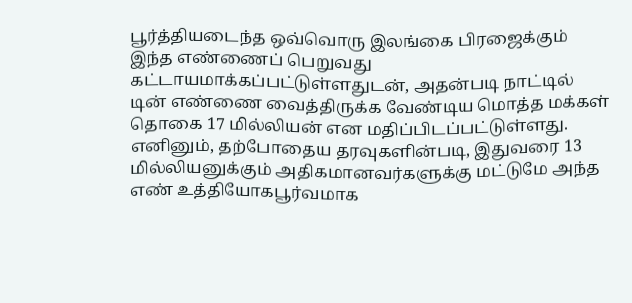பூர்த்தியடைந்த ஒவ்வொரு இலங்கை பிரஜைக்கும் இந்த எண்ணைப் பெறுவது கட்டாயமாக்கப்பட்டுள்ளதுடன், அதன்படி நாட்டில் டின் எண்ணை வைத்திருக்க வேண்டிய மொத்த மக்கள் தொகை 17 மில்லியன் என மதிப்பிடப்பட்டுள்ளது.
எனினும், தற்போதைய தரவுகளின்படி, இதுவரை 13 மில்லியனுக்கும் அதிகமானவர்களுக்கு மட்டுமே அந்த எண் உத்தியோகபூர்வமாக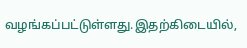வழங்கப்பட்டுள்ளது.இதற்கிடையில்,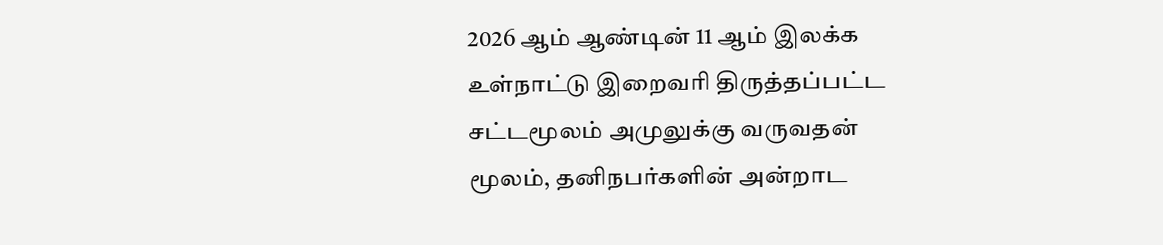2026 ஆம் ஆண்டின் 11 ஆம் இலக்க உள்நாட்டு இறைவரி திருத்தப்பட்ட சட்டமூலம் அமுலுக்கு வருவதன் மூலம், தனிநபர்களின் அன்றாட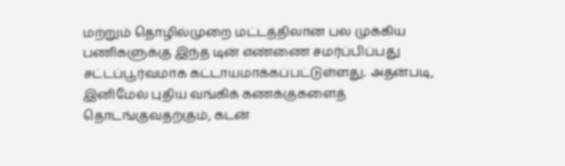மற்றும் தொழில்முறை மட்டத்திலான பல முக்கிய பணிகளுக்கு இந்த டின் எண்ணை சமர்ப்பிப்பது சட்டப்பூர்வமாக கட்டாயமாக்கப்பட்டுள்ளது. அதன்படி, இனிமேல் புதிய வங்கிக் கணக்குகளைத் தொடங்குவதற்கும், கடன்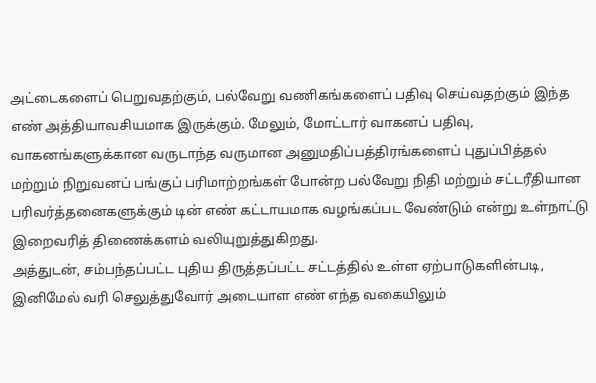அட்டைகளைப் பெறுவதற்கும், பல்வேறு வணிகங்களைப் பதிவு செய்வதற்கும் இந்த எண் அத்தியாவசியமாக இருக்கும். மேலும், மோட்டார் வாகனப் பதிவு, வாகனங்களுக்கான வருடாந்த வருமான அனுமதிப்பத்திரங்களைப் புதுப்பித்தல் மற்றும் நிறுவனப் பங்குப் பரிமாற்றங்கள் போன்ற பல்வேறு நிதி மற்றும் சட்டரீதியான பரிவர்த்தனைகளுக்கும் டின் எண் கட்டாயமாக வழங்கப்பட வேண்டும் என்று உள்நாட்டு இறைவரித் திணைக்களம் வலியுறுத்துகிறது.
அத்துடன், சம்பந்தப்பட்ட புதிய திருத்தப்பட்ட சட்டத்தில் உள்ள ஏற்பாடுகளின்படி, இனிமேல் வரி செலுத்துவோர் அடையாள எண் எந்த வகையிலும்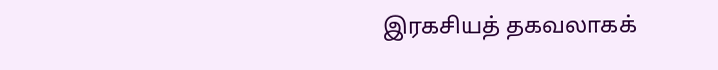இரகசியத் தகவலாகக்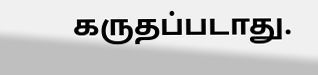கருதப்படாது.